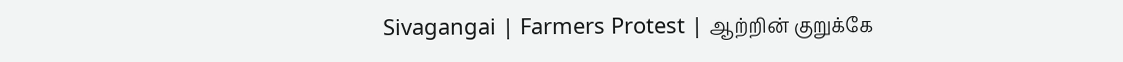Sivagangai | Farmers Protest | ஆற்றின் குறுக்கே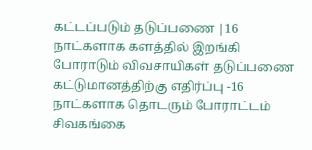கட்டப்படும் தடுப்பணை |16 நாட்களாக களத்தில் இறங்கி போராடும் விவசாயிகள் தடுப்பணை கட்டுமானத்திற்கு எதிர்ப்பு -16 நாட்களாக தொடரும் போராட்டம் சிவகங்கை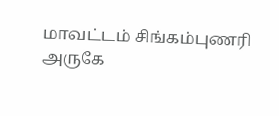மாவட்டம் சிங்கம்புணரி அருகே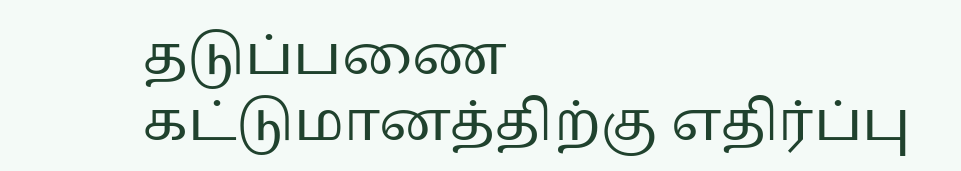தடுப்பணை கட்டுமானத்திற்கு எதிர்ப்பு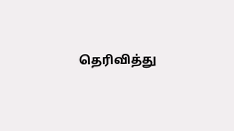தெரிவித்து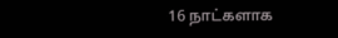16 நாட்களாக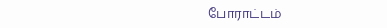போராட்டம்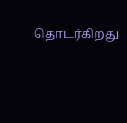தொடர்கிறது